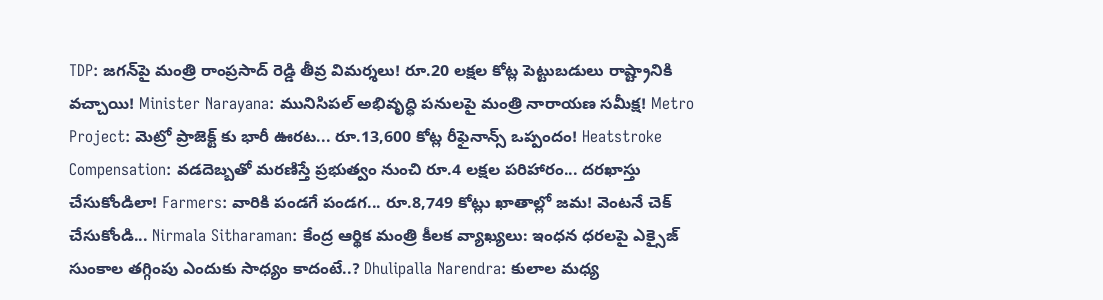TDP: జగన్‌పై మంత్రి రాంప్రసాద్ రెడ్డి తీవ్ర విమర్శలు! రూ.20 లక్షల కోట్ల పెట్టుబడులు రాష్ట్రానికి వచ్చాయి! Minister Narayana: మునిసిపల్ అభివృద్ధి పనులపై మంత్రి నారాయణ సమీక్ష! Metro Project: మెట్రో ప్రాజెక్ట్ కు భారీ ఊరట... రూ.13,600 కోట్ల రీఫైనాన్స్ ఒప్పందం! Heatstroke Compensation: వడదెబ్బతో మరణిస్తే ప్రభుత్వం నుంచి రూ.4 లక్షల పరిహారం... దరఖాస్తు చేసుకోండిలా! Farmers: వారికి పండగే పండగ... రూ.8,749 కోట్లు ఖాతాల్లో జమ! వెంటనే చెక్ చేసుకోండి... Nirmala Sitharaman: కేంద్ర ఆర్థిక మంత్రి కీలక వ్యాఖ్యలు: ఇంధన ధరలపై ఎక్సైజ్ సుంకాల తగ్గింపు ఎందుకు సాధ్యం కాదంటే..? Dhulipalla Narendra: కులాల మధ్య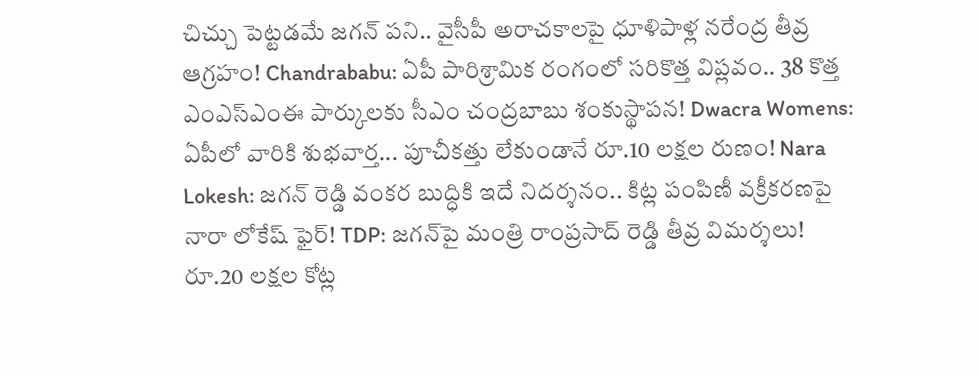చిచ్చు పెట్టడమే జగన్ పని.. వైసీపీ అరాచకాలపై ధూళిపాళ్ల నరేంద్ర తీవ్ర ఆగ్రహం! Chandrababu: ఏపీ పారిశ్రామిక రంగంలో సరికొత్త విప్లవం.. 38 కొత్త ఎంఎస్ఎంఈ పార్కులకు సీఎం చంద్రబాబు శంకుస్థాపన! Dwacra Womens: ఏపీలో వారికి శుభవార్త... పూచీకత్తు లేకుండానే రూ.10 లక్షల రుణం! Nara Lokesh: జగన్ రెడ్డి వంకర బుద్ధికి ఇదే నిదర్శనం.. కిట్ల పంపిణీ వక్రీకరణపై నారా లోకేష్ ఫైర్! TDP: జగన్‌పై మంత్రి రాంప్రసాద్ రెడ్డి తీవ్ర విమర్శలు! రూ.20 లక్షల కోట్ల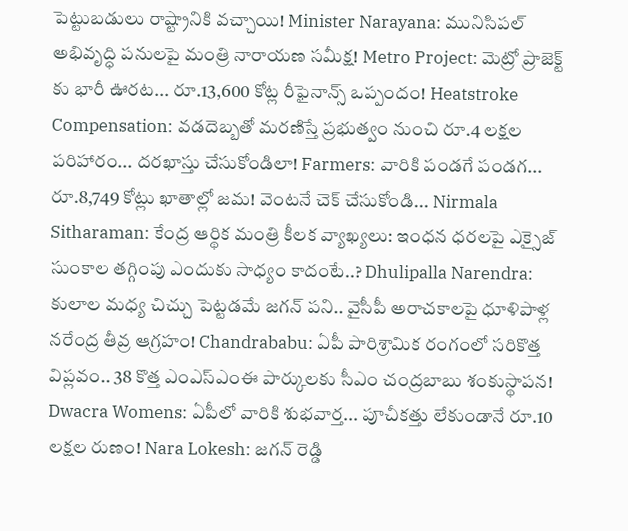పెట్టుబడులు రాష్ట్రానికి వచ్చాయి! Minister Narayana: మునిసిపల్ అభివృద్ధి పనులపై మంత్రి నారాయణ సమీక్ష! Metro Project: మెట్రో ప్రాజెక్ట్ కు భారీ ఊరట... రూ.13,600 కోట్ల రీఫైనాన్స్ ఒప్పందం! Heatstroke Compensation: వడదెబ్బతో మరణిస్తే ప్రభుత్వం నుంచి రూ.4 లక్షల పరిహారం... దరఖాస్తు చేసుకోండిలా! Farmers: వారికి పండగే పండగ... రూ.8,749 కోట్లు ఖాతాల్లో జమ! వెంటనే చెక్ చేసుకోండి... Nirmala Sitharaman: కేంద్ర ఆర్థిక మంత్రి కీలక వ్యాఖ్యలు: ఇంధన ధరలపై ఎక్సైజ్ సుంకాల తగ్గింపు ఎందుకు సాధ్యం కాదంటే..? Dhulipalla Narendra: కులాల మధ్య చిచ్చు పెట్టడమే జగన్ పని.. వైసీపీ అరాచకాలపై ధూళిపాళ్ల నరేంద్ర తీవ్ర ఆగ్రహం! Chandrababu: ఏపీ పారిశ్రామిక రంగంలో సరికొత్త విప్లవం.. 38 కొత్త ఎంఎస్ఎంఈ పార్కులకు సీఎం చంద్రబాబు శంకుస్థాపన! Dwacra Womens: ఏపీలో వారికి శుభవార్త... పూచీకత్తు లేకుండానే రూ.10 లక్షల రుణం! Nara Lokesh: జగన్ రెడ్డి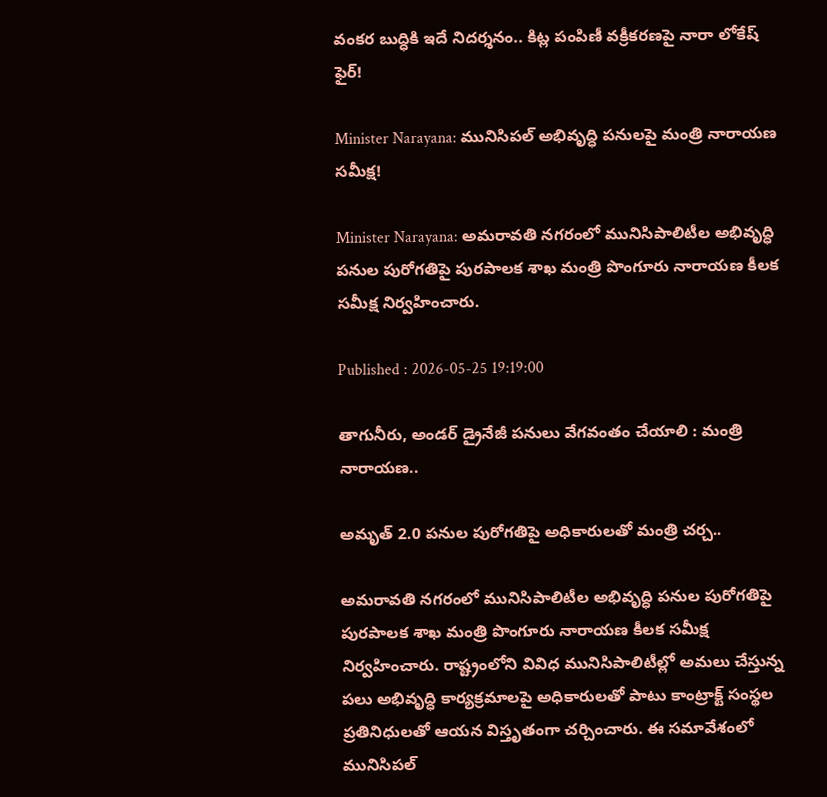వంకర బుద్ధికి ఇదే నిదర్శనం.. కిట్ల పంపిణీ వక్రీకరణపై నారా లోకేష్ ఫైర్!

Minister Narayana: మునిసిపల్ అభివృద్ధి పనులపై మంత్రి నారాయణ సమీక్ష!

Minister Narayana: అమరావతి నగరంలో మునిసిపాలిటీల అభివృద్ధి పనుల పురోగతిపై పురపాలక శాఖ మంత్రి పొంగూరు నారాయణ కీలక సమీక్ష నిర్వహించారు.

Published : 2026-05-25 19:19:00

తాగునీరు, అండర్ డ్రైనేజీ పనులు వేగవంతం చేయాలి : మంత్రి నారాయణ..

అమృత్ 2.0 పనుల పురోగతిపై అధికారులతో మంత్రి చర్చ..

అమరావతి నగరంలో మునిసిపాలిటీల అభివృద్ధి పనుల పురోగతిపై పురపాలక శాఖ మంత్రి పొంగూరు నారాయణ కీలక సమీక్ష నిర్వహించారు. రాష్ట్రంలోని వివిధ మునిసిపాలిటీల్లో అమలు చేస్తున్న పలు అభివృద్ధి కార్యక్రమాలపై అధికారులతో పాటు కాంట్రాక్ట్ సంస్థల ప్రతినిధులతో ఆయన విస్తృతంగా చర్చించారు. ఈ సమావేశంలో మునిసిపల్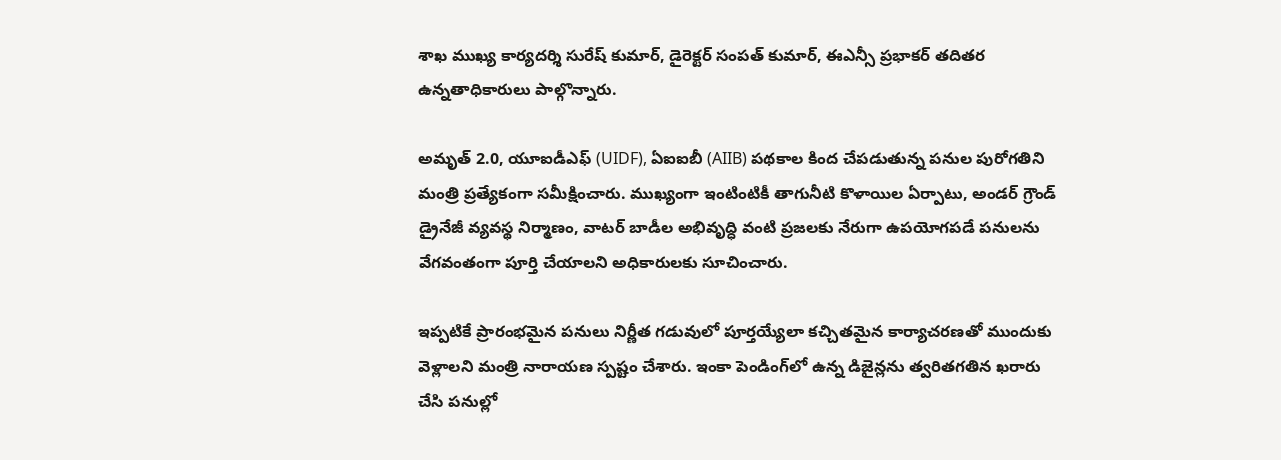శాఖ ముఖ్య కార్యదర్శి సురేష్ కుమార్, డైరెక్టర్ సంపత్ కుమార్, ఈఎన్సీ ప్రభాకర్ తదితర ఉన్నతాధికారులు పాల్గొన్నారు.

అమృత్ 2.0, యూఐడీఎఫ్ (UIDF), ఏఐఐబీ (AIIB) పథకాల కింద చేపడుతున్న పనుల పురోగతిని మంత్రి ప్రత్యేకంగా సమీక్షించారు. ముఖ్యంగా ఇంటింటికీ తాగునీటి కొళాయిల ఏర్పాటు, అండర్‌ గ్రౌండ్ డ్రైనేజీ వ్యవస్థ నిర్మాణం, వాటర్ బాడీల అభివృద్ధి వంటి ప్రజలకు నేరుగా ఉపయోగపడే పనులను వేగవంతంగా పూర్తి చేయాలని అధికారులకు సూచించారు.

ఇప్పటికే ప్రారంభమైన పనులు నిర్ణీత గడువులో పూర్తయ్యేలా కచ్చితమైన కార్యాచరణతో ముందుకు వెళ్లాలని మంత్రి నారాయణ స్పష్టం చేశారు. ఇంకా పెండింగ్‌లో ఉన్న డిజైన్లను త్వరితగతిన ఖరారు చేసి పనుల్లో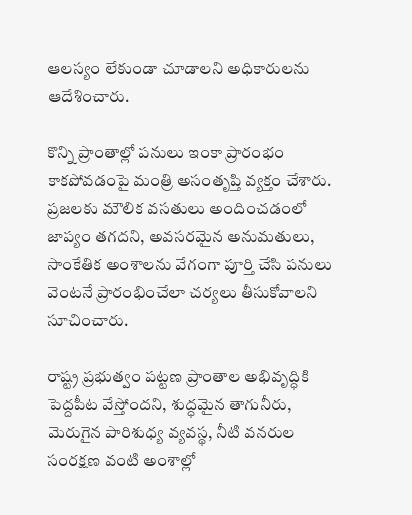ఆలస్యం లేకుండా చూడాలని అధికారులను ఆదేశించారు.

కొన్ని ప్రాంతాల్లో పనులు ఇంకా ప్రారంభం కాకపోవడంపై మంత్రి అసంతృప్తి వ్యక్తం చేశారు. ప్రజలకు మౌలిక వసతులు అందించడంలో జాప్యం తగదని, అవసరమైన అనుమతులు, సాంకేతిక అంశాలను వేగంగా పూర్తి చేసి పనులు వెంటనే ప్రారంభించేలా చర్యలు తీసుకోవాలని సూచించారు.

రాష్ట్ర ప్రభుత్వం పట్టణ ప్రాంతాల అభివృద్ధికి పెద్దపీట వేస్తోందని, శుద్ధమైన తాగునీరు, మెరుగైన పారిశుధ్య వ్యవస్థ, నీటి వనరుల సంరక్షణ వంటి అంశాల్లో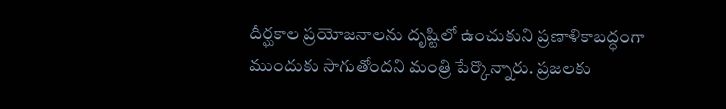దీర్ఘకాల ప్రయోజనాలను దృష్టిలో ఉంచుకుని ప్రణాళికాబద్ధంగా ముందుకు సాగుతోందని మంత్రి పేర్కొన్నారు. ప్రజలకు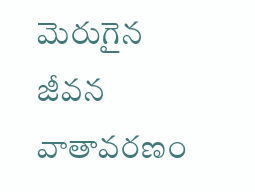మెరుగైన జీవన వాతావరణం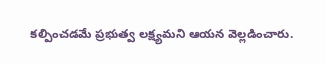కల్పించడమే ప్రభుత్వ లక్ష్యమని ఆయన వెల్లడించారు.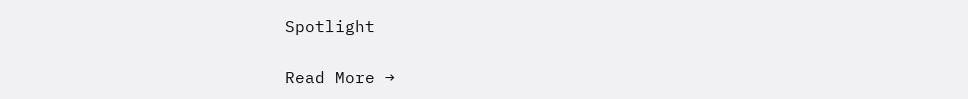Spotlight

Read More →